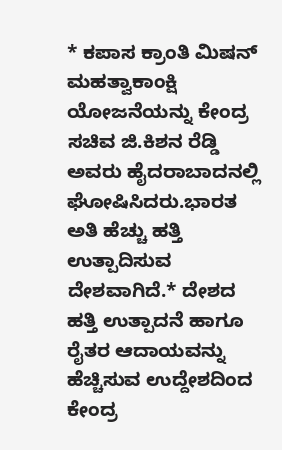* ಕಪಾಸ ಕ್ರಾಂತಿ ಮಿಷನ್ ಮಹತ್ವಾಕಾಂಕ್ಷಿ ಯೋಜನೆಯನ್ನು ಕೇಂದ್ರ ಸಚಿವ ಜಿ.ಕಿಶನ ರೆಡ್ಡಿ ಅವರು ಹೈದರಾಬಾದನಲ್ಲಿ ಘೋಷಿಸಿದರು.ಭಾರತ ಅತಿ ಹೆಚ್ಚು ಹತ್ತಿ ಉತ್ಪಾದಿಸುವ ದೇಶವಾಗಿದೆ.* ದೇಶದ ಹತ್ತಿ ಉತ್ಪಾದನೆ ಹಾಗೂ ರೈತರ ಆದಾಯವನ್ನು ಹೆಚ್ಚಿಸುವ ಉದ್ದೇಶದಿಂದ ಕೇಂದ್ರ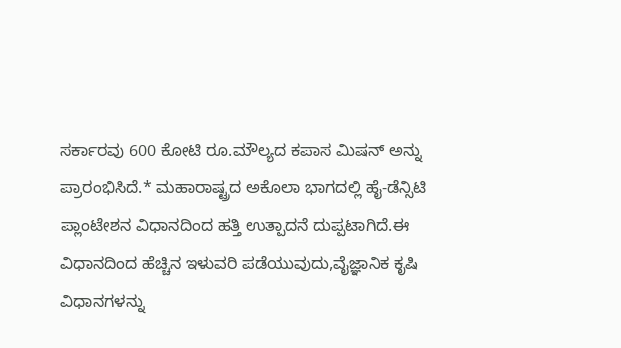ಸರ್ಕಾರವು 600 ಕೋಟಿ ರೂ.ಮೌಲ್ಯದ ಕಪಾಸ ಮಿಷನ್ ಅನ್ನು ಪ್ರಾರಂಭಿಸಿದೆ.* ಮಹಾರಾಷ್ಟ್ರದ ಅಕೊಲಾ ಭಾಗದಲ್ಲಿ ಹೈ-ಡೆನ್ಸಿಟಿ ಪ್ಲಾಂಟೇಶನ ವಿಧಾನದಿಂದ ಹತ್ತಿ ಉತ್ಪಾದನೆ ದುಪ್ಪಟಾಗಿದೆ.ಈ ವಿಧಾನದಿಂದ ಹೆಚ್ಚಿನ ಇಳುವರಿ ಪಡೆಯುವುದು,ವೈಜ್ಞಾನಿಕ ಕೃಷಿ ವಿಧಾನಗಳನ್ನು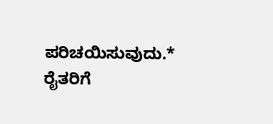ಪರಿಚಯಿಸುವುದು.* ರೈತರಿಗೆ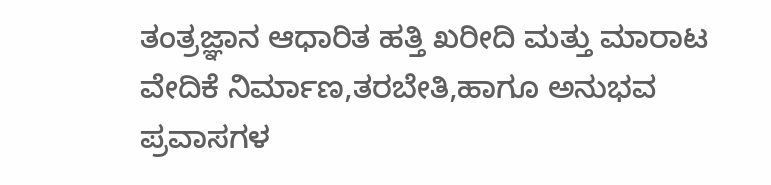ತಂತ್ರಜ್ಞಾನ ಆಧಾರಿತ ಹತ್ತಿ ಖರೀದಿ ಮತ್ತು ಮಾರಾಟ ವೇದಿಕೆ ನಿರ್ಮಾಣ,ತರಬೇತಿ,ಹಾಗೂ ಅನುಭವ ಪ್ರವಾಸಗಳ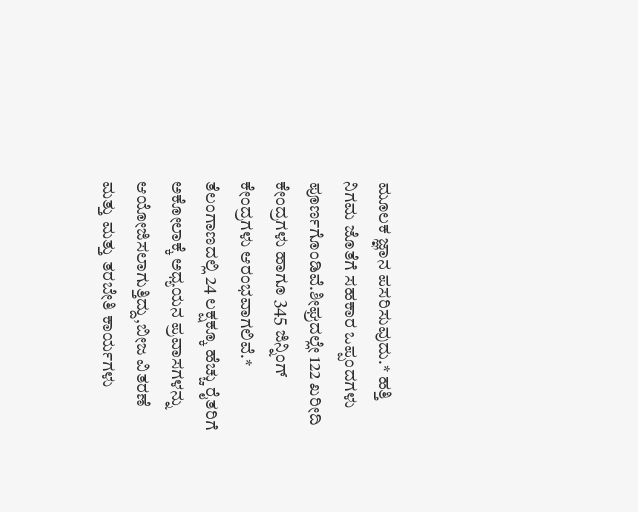ಮೂಲಕ ಜ್ಞಾನ ಪಸರಿಸುವುದು.* ಹತ್ತಿ ನಿಗಮ ಜೊತೆಗೆ ಸಹಕಾರ ಒಪ್ಪಂದಗಳು ಪೂರ್ಣಗೊಂಡಿವೆ.ಶೀಘ್ರದಲ್ಲೇ 122 ಖರೀದಿ ಕೇಂದ್ರಗಳು ಹಾಗೂ 345 ಜಿನ್ನಿಂಗ್ ಕೇಂದ್ರಗಳು ಆರಂಭವಾಗಲಿವೆ.* ತೆಲಂಗಾಣದಲ್ಲಿ 24 ಲಕ್ಷಕ್ಕೂ ಹೆಚ್ಚು ರೈತರಿಗೆ ಅಕೋಲಾಕ್ಕೆ ಅಧ್ಯಯನ ಪ್ರವಾಸಗಳನ್ನು ಆಯೋಜಿಸಲಾಗುತ್ತಿದ್ದು,ಬೀಜ ವಿತರಣೆ ಮತ್ತು ಮತ್ತು ತರಬೇತಿ ಕಾರ್ಯಗಳು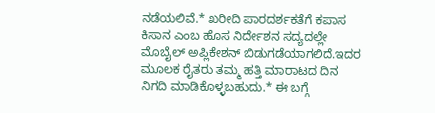ನಡೆಯಲಿವೆ.* ಖರೀದಿ ಪಾರದರ್ಶಕತೆಗೆ ಕಪಾಸ ಕಿಸಾನ ಎಂಬ ಹೊಸ ನಿರ್ದೇಶನ ಸದ್ಯದಲ್ಲೇ ಮೊಬೈಲ್ ಅಪ್ಲಿಕೇಶನ್ ಬಿಡುಗಡೆಯಾಗಲಿದೆ.ಇದರ ಮೂಲಕ ರೈತರು ತಮ್ಮ ಹತ್ತಿ ಮಾರಾಟದ ದಿನ ನಿಗದಿ ಮಾಡಿಕೊಳ್ಳಬಹುದು.* ಈ ಬಗ್ಗೆ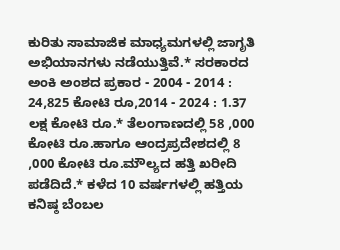ಕುರಿತು ಸಾಮಾಜಿಕ ಮಾಧ್ಯಮಗಳಲ್ಲಿ ಜಾಗೃತಿ ಅಭಿಯಾನಗಳು ನಡೆಯುತ್ತಿವೆ.* ಸರಕಾರದ ಅಂಕಿ ಅಂಶದ ಪ್ರಕಾರ - 2004 - 2014 : 24,825 ಕೋಟಿ ರೂ,2014 - 2024 : 1.37 ಲಕ್ಷ ಕೋಟಿ ರೂ.* ತೆಲಂಗಾಣದಲ್ಲಿ 58 ,000 ಕೋಟಿ ರೂ.ಹಾಗೂ ಆಂದ್ರಪ್ರದೇಶದಲ್ಲಿ 8 ,000 ಕೋಟಿ ರೂ.ಮೌಲ್ಯದ ಹತ್ತಿ ಖರೀದಿ ಪಡೆದಿದೆ.* ಕಳೆದ 10 ವರ್ಷಗಳಲ್ಲಿ ಹತ್ತಿಯ ಕನಿಷ್ಠ ಬೆಂಬಲ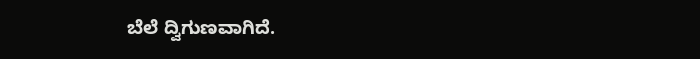ಬೆಲೆ ದ್ವಿಗುಣವಾಗಿದೆ.